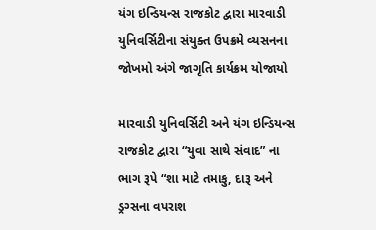યંગ ઇન્ડિયન્સ રાજકોટ દ્વારા મારવાડી યુનિવર્સિટીના સંયુક્ત ઉપક્રમે વ્યસનના જોખમો અંગે જાગૃતિ કાર્યક્રમ યોજાયો

મારવાડી યુનિવર્સિટી અને યંગ ઇન્ડિયન્સ રાજકોટ દ્વારા “યુવા સાથે સંવાદ” ના ભાગ રૂપે “શા માટે તમાકુ, દારૂ અને ડ્રગ્સના વપરાશ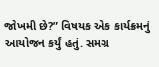જોખમી છે?” વિષયક એક કાર્યક્રમનું આયોજન કર્યું હતું. સમગ્ર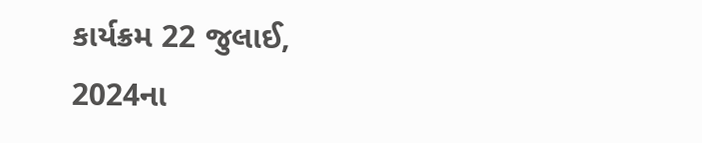કાર્યક્રમ 22 જુલાઈ, 2024ના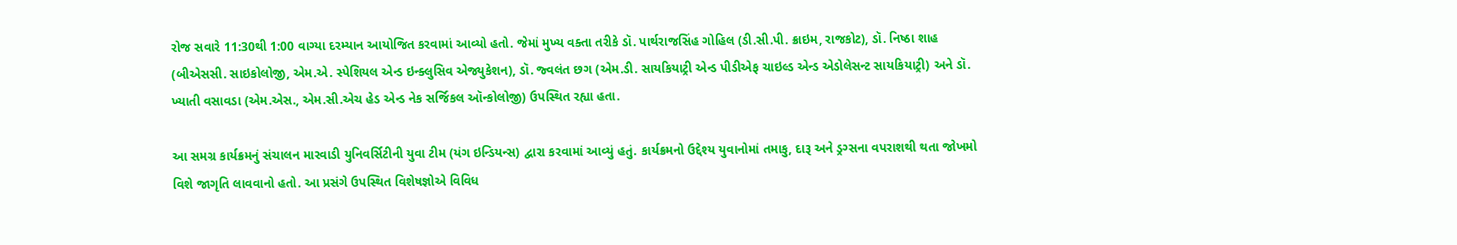રોજ સવારે 11:30થી 1:00 વાગ્યા દરમ્યાન આયોજિત કરવામાં આવ્યો હતો. જેમાં મુખ્ય વક્તા તરીકે ડૉ. પાર્થરાજસિંહ ગોહિલ (ડી.સી.પી. ક્રાઇમ, રાજકોટ), ડૉ. નિષ્ઠા શાહ (બીએસસી. સાઇકોલોજી, એમ.એ. સ્પેશિયલ એન્ડ ઇન્ક્લુસિવ એજ્યુકેશન), ડૉ. જ્વલંત છગ (એમ.ડી. સાયકિયાટ્રી એન્ડ પીડીએફ ચાઇલ્ડ એન્ડ એડોલેસન્ટ સાયકિયાટ્રી) અને ડૉ. ખ્યાતી વસાવડા (એમ.એસ., એમ.સી.એચ હેડ એન્ડ નેક સર્જિકલ ઑન્કોલોજી) ઉપસ્થિત રહ્યા હતા.

આ સમગ્ર કાર્યક્રમનું સંચાલન મારવાડી યુનિવર્સિટીની યુવા ટીમ (યંગ ઇન્ડિયન્સ) દ્વારા કરવામાં આવ્યું હતું. કાર્યક્રમનો ઉદ્દેશ્ય યુવાનોમાં તમાકુ, દારૂ અને ડ્રગ્સના વપરાશથી થતા જોખમો વિશે જાગૃતિ લાવવાનો હતો. આ પ્રસંગે ઉપસ્થિત વિશેષજ્ઞોએ વિવિધ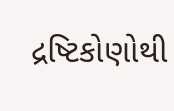દ્રષ્ટિકોણોથી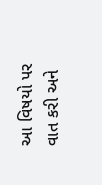આ વિષયો પર વાત કરી અને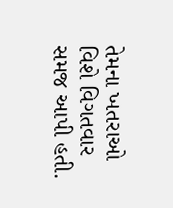તેમના ખતરાઓ વિશે વિગતવાર સમજ આપી હતી.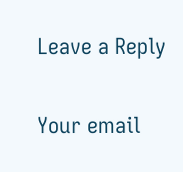Leave a Reply

Your email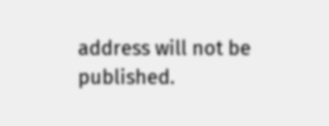address will not be published.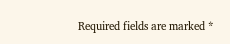Required fields are marked *